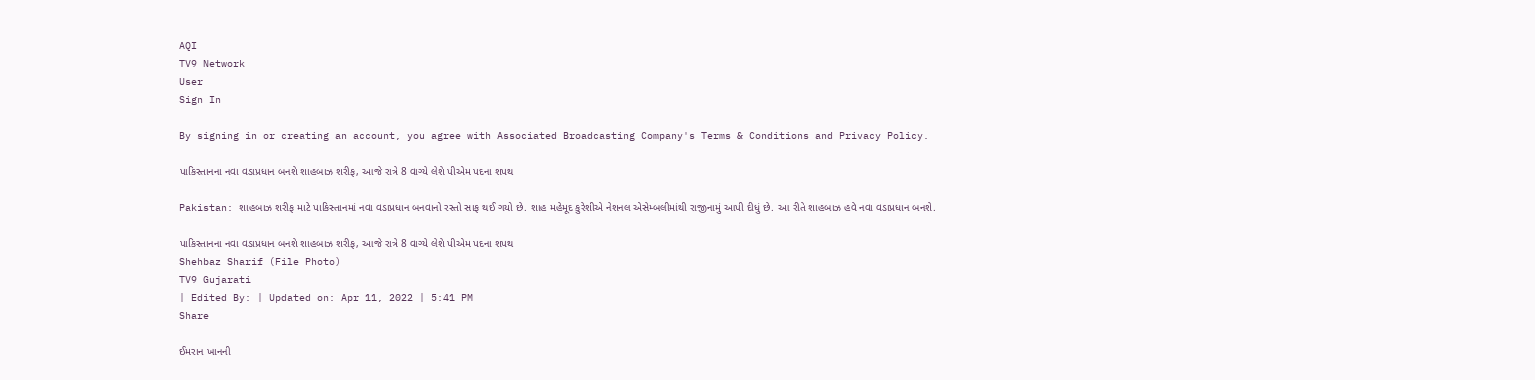AQI
TV9 Network
User
Sign In

By signing in or creating an account, you agree with Associated Broadcasting Company's Terms & Conditions and Privacy Policy.

પાકિસ્તાનના નવા વડાપ્રધાન બનશે શાહબાઝ શરીફ, આજે રાત્રે 8 વાગ્યે લેશે પીએમ પદના શપથ

Pakistan: શાહબાઝ શરીફ માટે પાકિસ્તાનમાં નવા વડાપ્રધાન બનવાનો રસ્તો સાફ થઈ ગયો છે. શાહ મહેમૂદ કુરેશીએ નેશનલ એસેમ્બલીમાંથી રાજીનામું આપી દીધું છે. આ રીતે શાહબાઝ હવે નવા વડાપ્રધાન બનશે.

પાકિસ્તાનના નવા વડાપ્રધાન બનશે શાહબાઝ શરીફ, આજે રાત્રે 8 વાગ્યે લેશે પીએમ પદના શપથ
Shehbaz Sharif (File Photo)
TV9 Gujarati
| Edited By: | Updated on: Apr 11, 2022 | 5:41 PM
Share

ઈમરાન ખાનની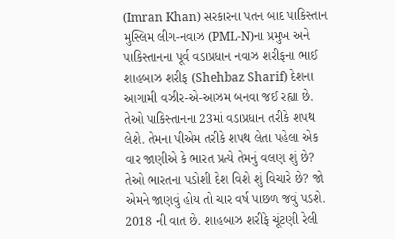(Imran Khan) સરકારના પતન બાદ પાકિસ્તાન મુસ્લિમ લીગ-નવાઝ (PML-N)ના પ્રમુખ અને પાકિસ્તાનના પૂર્વ વડાપ્રધાન નવાઝ શરીફના ભાઈ શાહબાઝ શરીફ (Shehbaz Sharif) દેશના આગામી વઝીર-એ-આઝમ બનવા જઈ રહ્યા છે. તેઓ પાકિસ્તાનના 23માં વડાપ્રધાન તરીકે શપથ લેશે. તેમના પીએમ તરીકે શપથ લેતા પહેલા એક વાર જાણીએ કે ભારત પ્રત્યે તેમનું વલણ શું છે? તેઓ ભારતના પડોશી દેશ વિશે શું વિચારે છે? જો એમને જાણવું હોય તો ચાર વર્ષ પાછળ જવું પડશે. 2018 ની વાત છે. શાહબાઝ શરીફે ચૂંટણી રેલી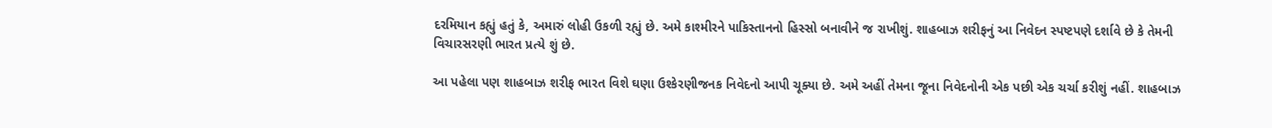દરમિયાન કહ્યું હતું કે, અમારું લોહી ઉકળી રહ્યું છે. અમે કાશ્મીરને પાકિસ્તાનનો હિસ્સો બનાવીને જ રાખીશું. શાહબાઝ શરીફનું આ નિવેદન સ્પષ્ટપણે દર્શાવે છે કે તેમની વિચારસરણી ભારત પ્રત્યે શું છે.

આ પહેલા પણ શાહબાઝ શરીફ ભારત વિશે ઘણા ઉશ્કેરણીજનક નિવેદનો આપી ચૂક્યા છે. અમે અહીં તેમના જૂના નિવેદનોની એક પછી એક ચર્ચા કરીશું નહીં. શાહબાઝ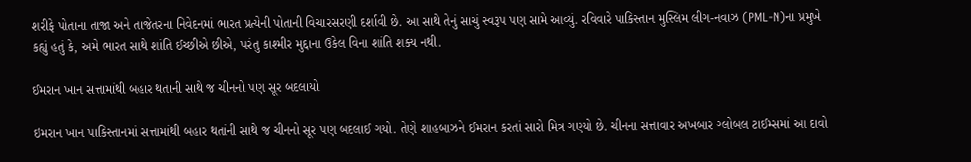શરીફે પોતાના તાજા અને તાજેતરના નિવેદનમાં ભારત પ્રત્યેની પોતાની વિચારસરણી દર્શાવી છે. આ સાથે તેનું સાચું સ્વરૂપ પણ સામે આવ્યું. રવિવારે પાકિસ્તાન મુસ્લિમ લીગ-નવાઝ (PML-N)ના પ્રમુખે કહ્યું હતું કે, અમે ભારત સાથે શાંતિ ઈચ્છીએ છીએ, પરંતુ કાશ્મીર મુદ્દાના ઉકેલ વિના શાંતિ શક્ય નથી.

ઈમરાન ખાન સત્તામાંથી બહાર થતાની સાથે જ ચીનનો પણ સૂર બદલાયો

ઇમરાન ખાન પાકિસ્તાનમાં સત્તામાંથી બહાર થતાંની સાથે જ ચીનનો સૂર પણ બદલાઈ ગયો. તેણે શાહબાઝને ઈમરાન કરતાં સારો મિત્ર ગણ્યો છે. ચીનના સત્તાવાર અખબાર ગ્લોબલ ટાઈમ્સમાં આ દાવો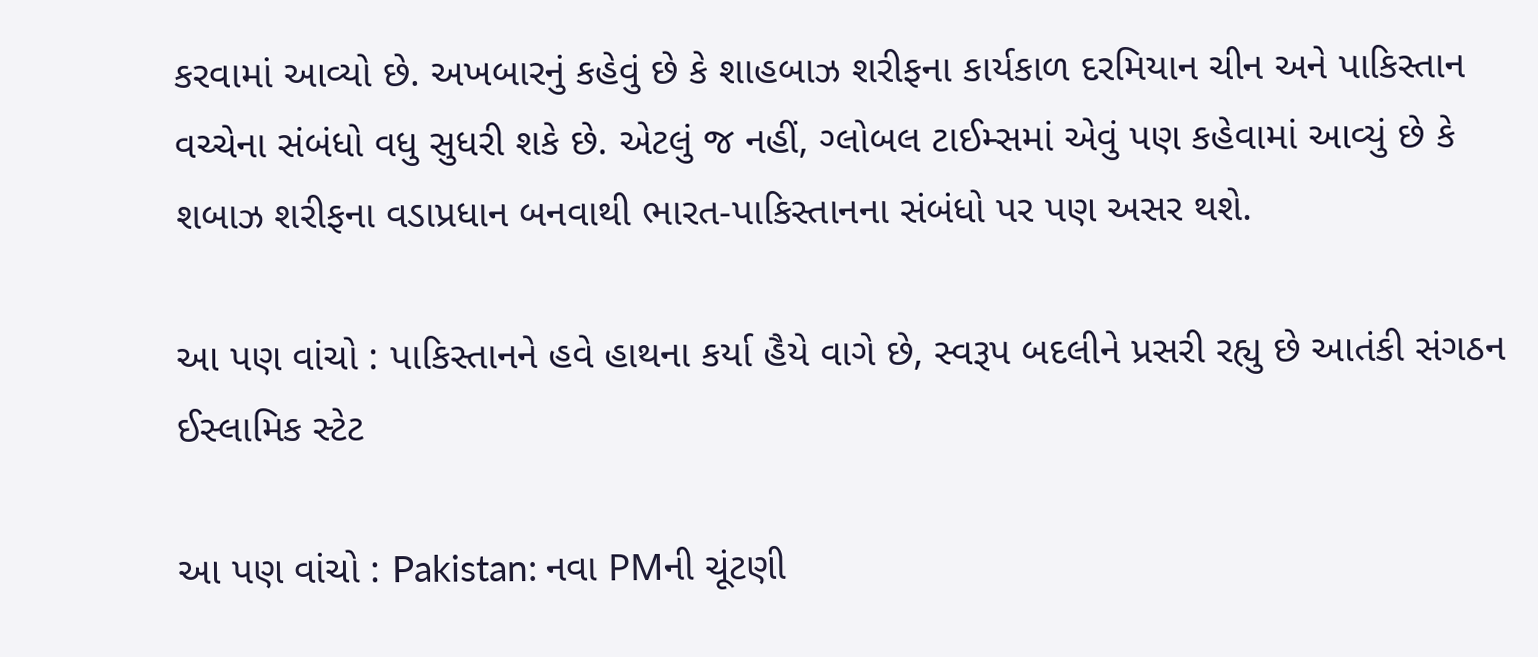કરવામાં આવ્યો છે. અખબારનું કહેવું છે કે શાહબાઝ શરીફના કાર્યકાળ દરમિયાન ચીન અને પાકિસ્તાન વચ્ચેના સંબંધો વધુ સુધરી શકે છે. એટલું જ નહીં, ગ્લોબલ ટાઈમ્સમાં એવું પણ કહેવામાં આવ્યું છે કે શબાઝ શરીફના વડાપ્રધાન બનવાથી ભારત-પાકિસ્તાનના સંબંધો પર પણ અસર થશે.

આ પણ વાંચો : પાકિસ્તાનને હવે હાથના કર્યા હૈયે વાગે છે, સ્વરૂપ બદલીને પ્રસરી રહ્યુ છે આતંકી સંગઠન ઈસ્લામિક સ્ટેટ

આ પણ વાંચો : Pakistan: નવા PMની ચૂંટણી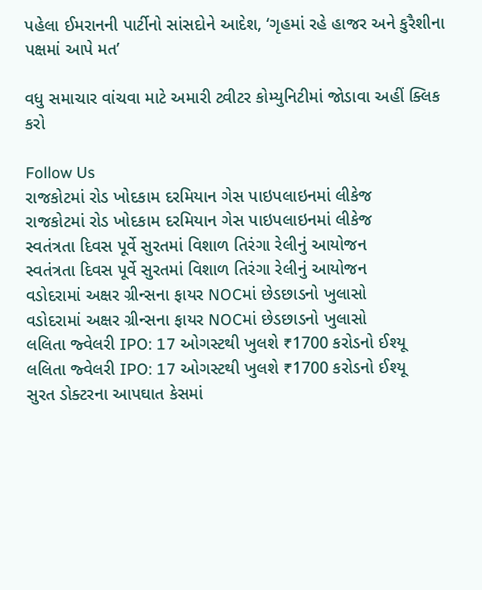પહેલા ઈમરાનની પાર્ટીનો સાંસદોને આદેશ, ‘ગૃહમાં રહે હાજર અને કુરૈશીના પક્ષમાં આપે મત’

વધુ સમાચાર વાંચવા માટે અમારી ટ્વીટર કોમ્યુનિટીમાં જોડાવા અહીં ક્લિક કરો

Follow Us
રાજકોટમાં રોડ ખોદકામ દરમિયાન ગેસ પાઇપલાઇનમાં લીકેજ
રાજકોટમાં રોડ ખોદકામ દરમિયાન ગેસ પાઇપલાઇનમાં લીકેજ
સ્વતંત્રતા દિવસ પૂર્વે સુરતમાં વિશાળ તિરંગા રેલીનું આયોજન
સ્વતંત્રતા દિવસ પૂર્વે સુરતમાં વિશાળ તિરંગા રેલીનું આયોજન
વડોદરામાં અક્ષર ગ્રીન્સના ફાયર NOCમાં છેડછાડનો ખુલાસો
વડોદરામાં અક્ષર ગ્રીન્સના ફાયર NOCમાં છેડછાડનો ખુલાસો
લલિતા જ્વેલરી IPO: 17 ઓગસ્ટથી ખુલશે ₹1700 કરોડનો ઈશ્યૂ
લલિતા જ્વેલરી IPO: 17 ઓગસ્ટથી ખુલશે ₹1700 કરોડનો ઈશ્યૂ
સુરત ડોક્ટરના આપઘાત કેસમાં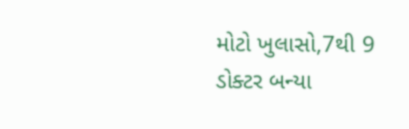મોટો ખુલાસો,7થી 9 ડોક્ટર બન્યા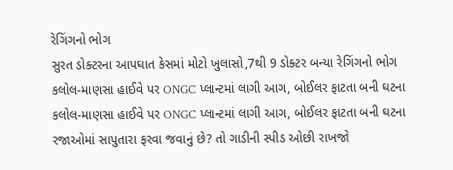રેગિંગનો ભોગ
સુરત ડોક્ટરના આપઘાત કેસમાં મોટો ખુલાસો,7થી 9 ડોક્ટર બન્યા રેગિંગનો ભોગ
કલોલ-માણસા હાઈવે પર ONGC પ્લાન્ટમાં લાગી આગ, બોઈલર ફાટતા બની ઘટના
કલોલ-માણસા હાઈવે પર ONGC પ્લાન્ટમાં લાગી આગ, બોઈલર ફાટતા બની ઘટના
રજાઓમાં સાપુતારા ફરવા જવાનું છે? તો ગાડીની સ્પીડ ઓછી રાખજો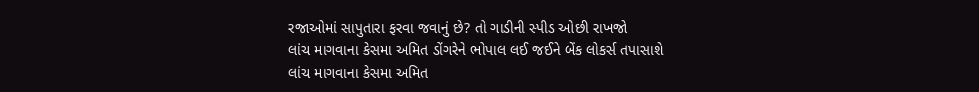રજાઓમાં સાપુતારા ફરવા જવાનું છે? તો ગાડીની સ્પીડ ઓછી રાખજો
લાંચ માગવાના કેસમા અમિત ડોંગરેને ભોપાલ લઈ જઈને બેંક લોકર્સ તપાસાશે
લાંચ માગવાના કેસમા અમિત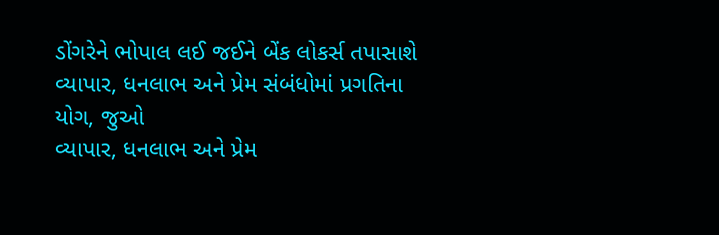ડોંગરેને ભોપાલ લઈ જઈને બેંક લોકર્સ તપાસાશે
વ્યાપાર, ધનલાભ અને પ્રેમ સંબંધોમાં પ્રગતિના યોગ, જુઓ
વ્યાપાર, ધનલાભ અને પ્રેમ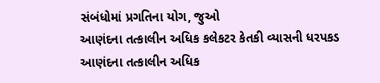સંબંધોમાં પ્રગતિના યોગ, જુઓ
આણંદના તત્કાલીન અધિક કલેકટર કેતકી વ્યાસની ધરપકડ
આણંદના તત્કાલીન અધિક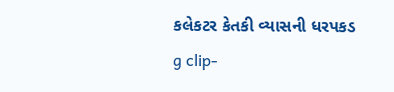કલેકટર કેતકી વ્યાસની ધરપકડ
g clip-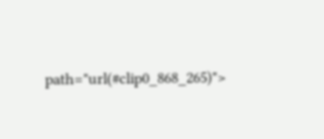path="url(#clip0_868_265)">